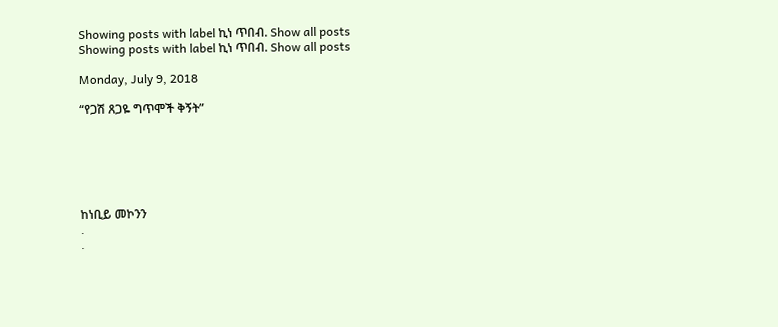Showing posts with label ኪነ ጥበብ. Show all posts
Showing posts with label ኪነ ጥበብ. Show all posts

Monday, July 9, 2018

“የጋሽ ጸጋዬ ግጥሞች ቅኝት”






ከነቢይ መኮንን
.
.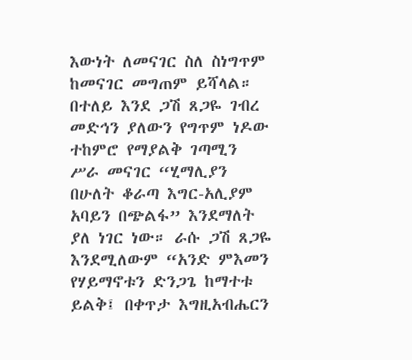እውነት ለመናገር ስለ ስነግጥም ከመናገር መግጠም ይሻላል። በተለይ እንደ ጋሽ ጸጋዬ ገብረ መድኅን ያለውን የግጥም ነዶው ተከምሮ የማያልቅ ገጣሚን ሥራ መናገር “ሂማሊያን በሁለት ቆራጣ እግር-አሊያም አባይን በጭልፋ” እንደማለት ያለ ነገር ነው። ራሱ ጋሽ ጸጋዬ እንደሚለውም “አንድ ምእመን የሃይማኖቱን ድንጋጌ ከማተቱ ይልቅ፤ በቀጥታ እግዚአብሔርን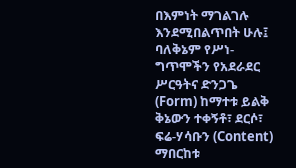በእምነት ማገልገሉ እንደሚበልጥበት ሁሉ፤ ባለቅኔም የሥነ-ግጥሞችን የአደራደር ሥርዓትና ድንጋጌ (Form) ከማተቱ ይልቅ ቅኔውን ተቀኝቶ፣ ደርሶ፣ ፍሬ-ሃሳቡን (Content) ማበርከቱ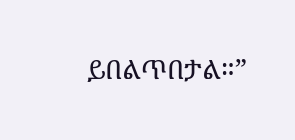ይበልጥበታል።”